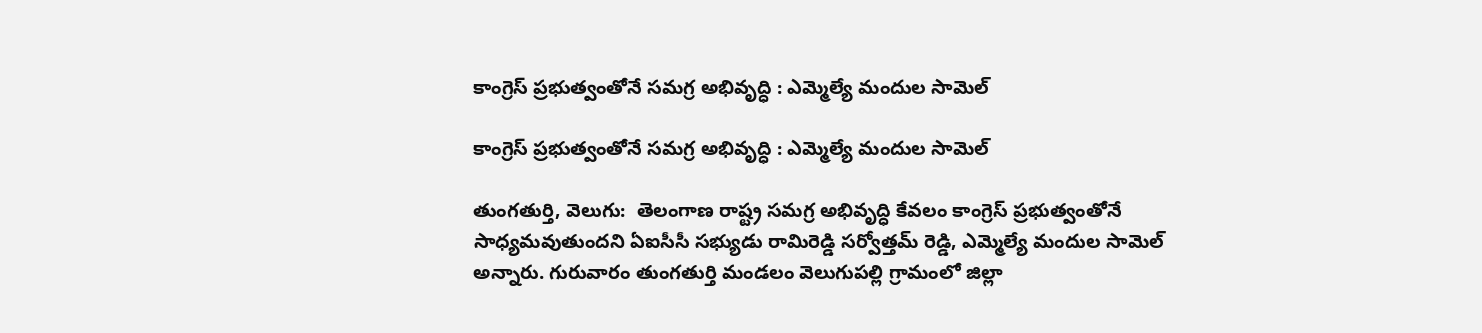కాంగ్రెస్ ప్రభుత్వంతోనే సమగ్ర అభివృద్ధి : ఎమ్మెల్యే మందుల సామెల్

కాంగ్రెస్ ప్రభుత్వంతోనే సమగ్ర అభివృద్ధి : ఎమ్మెల్యే మందుల సామెల్

తుంగతుర్తి, వెలుగు:  తెలంగాణ రాష్ట్ర సమగ్ర అభివృద్ధి కేవలం కాంగ్రెస్ ప్రభుత్వంతోనే సాధ్యమవుతుందని ఏఐసీసీ సభ్యుడు రామిరెడ్డి సర్వోత్తమ్ రెడ్డి, ఎమ్మెల్యే మందుల సామెల్ అన్నారు. గురువారం తుంగతుర్తి మండలం వెలుగుపల్లి గ్రామంలో జిల్లా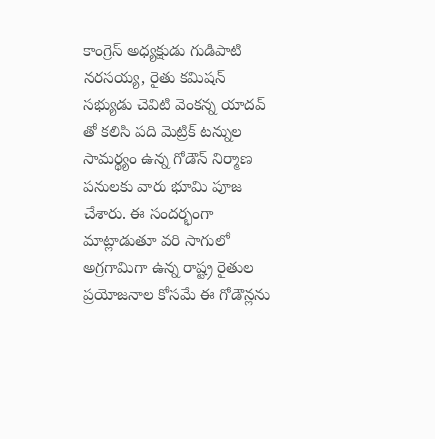కాంగ్రెస్ అధ్యక్షుడు గుడిపాటి నరసయ్య, రైతు కమిషన్ సభ్యుడు చెవిటి వెంకన్న యాదవ్‌‌‌‌ తో కలిసి పది మెట్రిక్ టన్నుల సామర్థ్యం ఉన్న గోడౌన్ నిర్మాణ పనులకు వారు భూమి పూజ చేశారు. ఈ సందర్భంగా మాట్లాడుతూ వరి సాగులో అగ్రగామిగా ఉన్న రాష్ట్ర రైతుల ప్రయోజనాల కోసమే ఈ గోడౌన్లను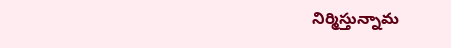నిర్మిస్తున్నామ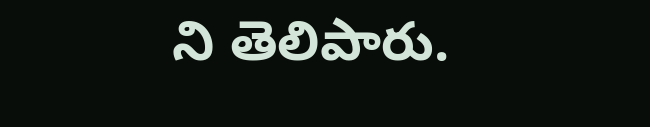ని తెలిపారు.